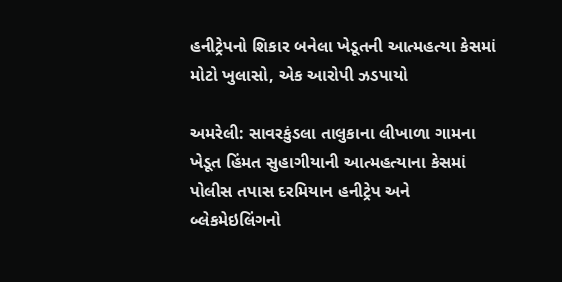હનીટ્રેપનો શિકાર બનેલા ખેડૂતની આત્મહત્યા કેસમાં મોટો ખુલાસો, એક આરોપી ઝડપાયો

અમરેલી: સાવરકુંડલા તાલુકાના લીખાળા ગામના ખેડૂત હિંમત સુહાગીયાની આત્મહત્યાના કેસમાં પોલીસ તપાસ દરમિયાન હનીટ્રેપ અને બ્લેકમેઇલિંગનો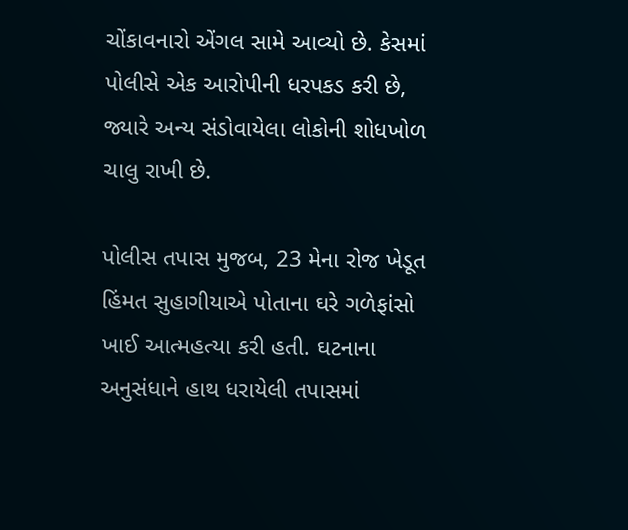ચોંકાવનારો એંગલ સામે આવ્યો છે. કેસમાં પોલીસે એક આરોપીની ધરપકડ કરી છે, જ્યારે અન્ય સંડોવાયેલા લોકોની શોધખોળ ચાલુ રાખી છે.

પોલીસ તપાસ મુજબ, 23 મેના રોજ ખેડૂત હિંમત સુહાગીયાએ પોતાના ઘરે ગળેફાંસો ખાઈ આત્મહત્યા કરી હતી. ઘટનાના અનુસંધાને હાથ ધરાયેલી તપાસમાં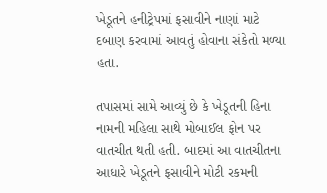ખેડૂતને હનીટ્રેપમાં ફસાવીને નાણાં માટે દબાણ કરવામાં આવતું હોવાના સંકેતો મળ્યા હતા.

તપાસમાં સામે આવ્યું છે કે ખેડૂતની હિના નામની મહિલા સાથે મોબાઈલ ફોન પર વાતચીત થતી હતી. બાદમાં આ વાતચીતના આધારે ખેડૂતને ફસાવીને મોટી રકમની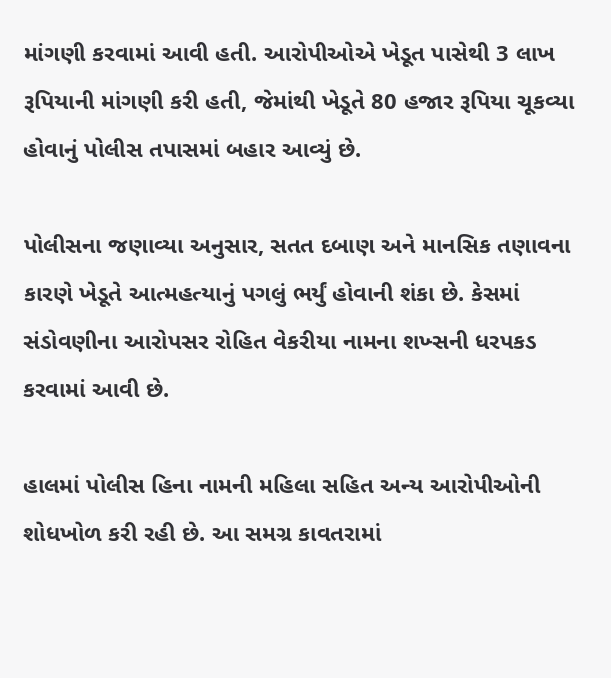માંગણી કરવામાં આવી હતી. આરોપીઓએ ખેડૂત પાસેથી 3 લાખ રૂપિયાની માંગણી કરી હતી, જેમાંથી ખેડૂતે 80 હજાર રૂપિયા ચૂકવ્યા હોવાનું પોલીસ તપાસમાં બહાર આવ્યું છે.

પોલીસના જણાવ્યા અનુસાર, સતત દબાણ અને માનસિક તણાવના કારણે ખેડૂતે આત્મહત્યાનું પગલું ભર્યું હોવાની શંકા છે. કેસમાં સંડોવણીના આરોપસર રોહિત વેકરીયા નામના શખ્સની ધરપકડ કરવામાં આવી છે.

હાલમાં પોલીસ હિના નામની મહિલા સહિત અન્ય આરોપીઓની શોધખોળ કરી રહી છે. આ સમગ્ર કાવતરામાં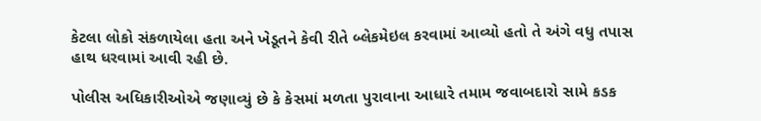કેટલા લોકો સંકળાયેલા હતા અને ખેડૂતને કેવી રીતે બ્લેકમેઇલ કરવામાં આવ્યો હતો તે અંગે વધુ તપાસ હાથ ધરવામાં આવી રહી છે.

પોલીસ અધિકારીઓએ જણાવ્યું છે કે કેસમાં મળતા પુરાવાના આધારે તમામ જવાબદારો સામે કડક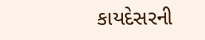કાયદેસરની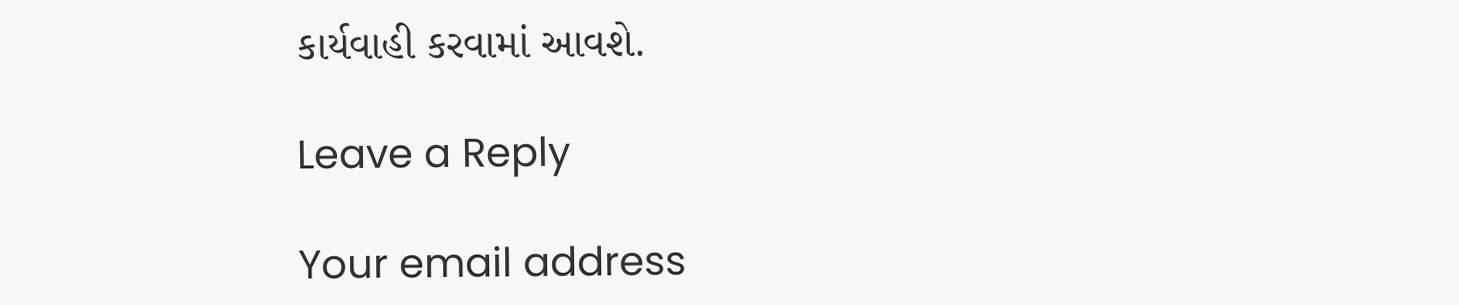કાર્યવાહી કરવામાં આવશે.

Leave a Reply

Your email address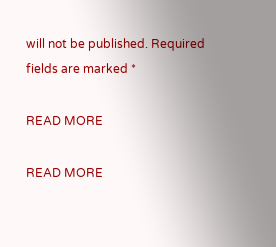will not be published. Required fields are marked *

READ MORE

READ MORE